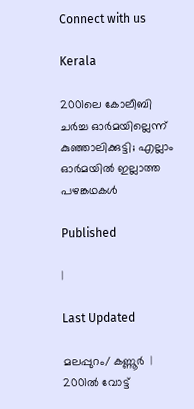Connect with us

Kerala

2001ലെ കോലീബി ചർച്ച ഓർമയില്ലെന്ന് കുഞ്ഞാലിക്കുട്ടി; എല്ലാം ഓര്‍മയില്‍ ഇല്ലാത്ത പഴങ്കഥകൾ

Published

|

Last Updated

മലപ്പുറം/ കണ്ണൂർ  | 2001ല്‍ വോട്ട്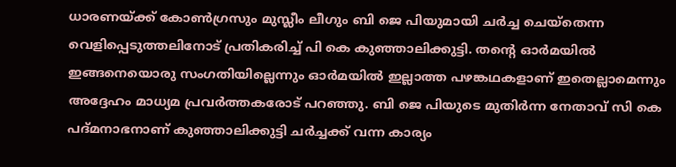ധാരണയ്ക്ക് കോണ്‍ഗ്രസും മുസ്ലീം ലീഗും ബി ജെ പിയുമായി ചർച്ച ചെയ്തെന്ന വെളിപ്പെടുത്തലിനോട് പ്രതികരിച്ച് പി കെ കുഞ്ഞാലിക്കുട്ടി. തന്റെ ഓര്‍മയില്‍ ഇങ്ങനെയൊരു സംഗതിയില്ലെന്നും ഓര്‍മയില്‍ ഇല്ലാത്ത പഴങ്കഥകളാണ് ഇതെല്ലാമെന്നും അദ്ദേഹം മാധ്യമ പ്രവർത്തകരോട് പറഞ്ഞു. ബി ജെ പിയുടെ മുതിർന്ന നേതാവ് സി കെ പദ്മനാഭനാണ് കുഞ്ഞാലിക്കുട്ടി ചർച്ചക്ക് വന്ന കാര്യം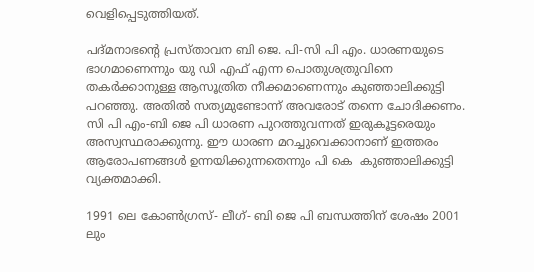വെളിപ്പെടുത്തിയത്.

പദ്മനാഭന്റെ പ്രസ്താവന ബി ജെ. പി-സി പി എം. ധാരണയുടെ ഭാഗമാണെന്നും യു ഡി എഫ് എന്ന പൊതുശത്രുവിനെ തകര്‍ക്കാനുള്ള ആസൂത്രിത നീക്കമാണെന്നും കുഞ്ഞാലിക്കുട്ടി പറഞ്ഞു. അതില്‍ സത്യമുണ്ടോന്ന് അവരോട് തന്നെ ചോദിക്കണം. സി പി എം-ബി ജെ പി ധാരണ പുറത്തുവന്നത് ഇരുകൂട്ടരെയും അസ്വസ്ഥരാക്കുന്നു. ഈ ധാരണ മറച്ചുവെക്കാനാണ് ഇത്തരം ആരോപണങ്ങള്‍ ഉന്നയിക്കുന്നതെന്നും പി കെ  കുഞ്ഞാലിക്കുട്ടി വ്യക്തമാക്കി.

1991 ലെ കോണ്‍ഗ്രസ്- ലീഗ്- ബി ജെ പി ബന്ധത്തിന് ശേഷം 2001 ലും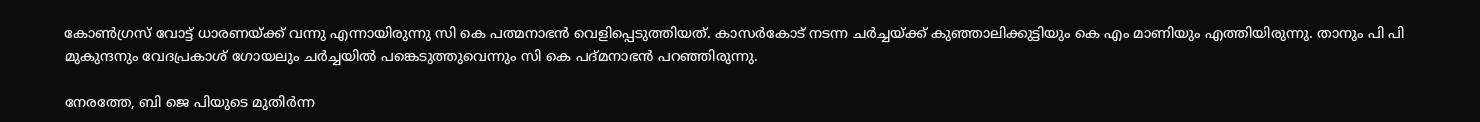കോണ്‍ഗ്രസ് വോട്ട് ധാരണയ്ക്ക് വന്നു എന്നായിരുന്നു സി കെ പത്മനാഭന്‍ വെളിപ്പെടുത്തിയത്. കാസര്‍കോട് നടന്ന ചര്‍ച്ചയ്ക്ക് കുഞ്ഞാലിക്കുട്ടിയും കെ എം മാണിയും എത്തിയിരുന്നു. താനും പി പി മുകുന്ദനും വേദപ്രകാശ് ഗോയലും ചര്‍ച്ചയില്‍ പങ്കെടുത്തുവെന്നും സി കെ പദ്മനാഭന്‍ പറഞ്ഞിരുന്നു.

നേരത്തേ, ബി ജെ പിയുടെ മുതിർന്ന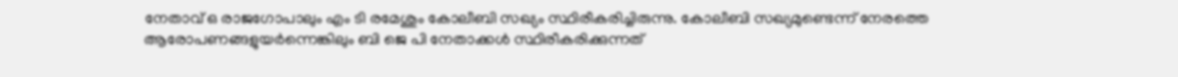നേതാവ് ഒ രാജഗോപാലും എം ടി രമേശും കോലീബി സഖ്യം സ്ഥിരീകരിച്ചിരുന്നു. കോലീബി സഖ്യമുണ്ടെന്ന് നേരത്തെ ആരോപണങ്ങളുയർന്നെങ്കിലും ബി ജെ പി നേതാക്കൾ സ്ഥിരീകരിക്കുന്നത്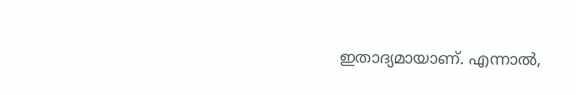ഇതാദ്യമായാണ്. എന്നാൽ,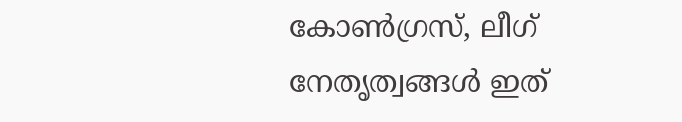കോൺഗ്രസ്, ലീഗ് നേതൃത്വങ്ങൾ ഇത്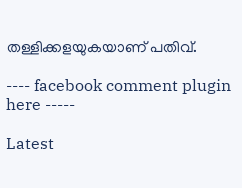തള്ളിക്കളയുകയാണ് പതിവ്.

---- facebook comment plugin here -----

Latest